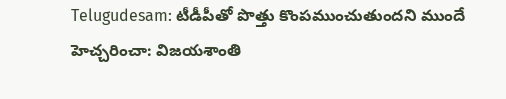Telugudesam: టీడీపీతో పొత్తు కొంపముంచుతుందని ముందే హెచ్చరించా: విజయశాంతి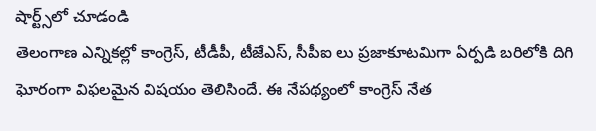షార్ట్స్‌లో చూడండి
తెలంగాణ ఎన్నికల్లో కాంగ్రెస్, టీడీపీ, టీజేఎస్, సీపీఐ లు ప్రజాకూటమిగా ఏర్పడి బరిలోకి దిగి ఘోరంగా విఫలమైన విషయం తెలిసిందే. ఈ నేపథ్యంలో కాంగ్రెస్ నేత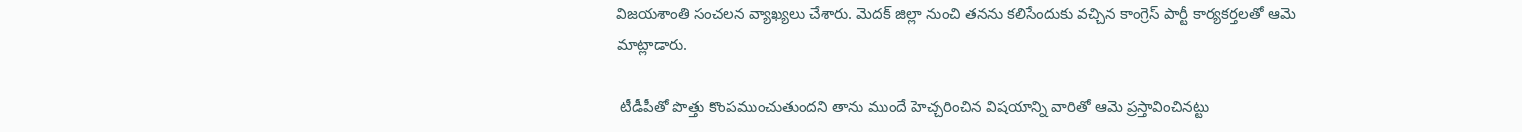విజయశాంతి సంచలన వ్యాఖ్యలు చేశారు. మెదక్ జిల్లా నుంచి తనను కలిసేందుకు వచ్చిన కాంగ్రెస్ పార్టీ కార్యకర్తలతో ఆమె మాట్లాడారు.

 టీడీపీతో పొత్తు కొంపముంచుతుందని తాను ముందే హెచ్చరించిన విషయాన్ని వారితో ఆమె ప్రస్తావించినట్టు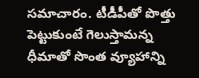సమాచారం. టీడీపీతో పొత్తు పెట్టుకుంటే గెలుస్తామన్న ధీమాతో సొంత వ్యూహాన్ని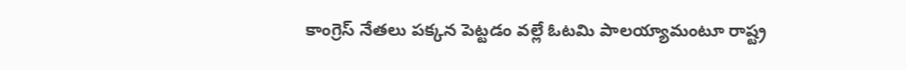కాంగ్రెస్ నేతలు పక్కన పెట్టడం వల్లే ఓటమి పాలయ్యామంటూ రాష్ట్ర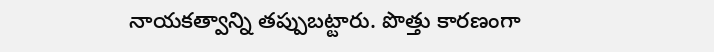నాయకత్వాన్ని తప్పుబట్టారు. పొత్తు కారణంగా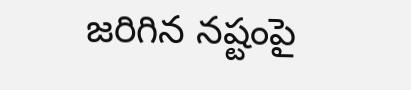జరిగిన నష్టంపై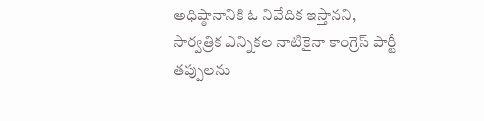అధిష్ఠానానికి ఓ నివేదిక ఇస్తానని, సార్వత్రిక ఎన్నికల నాటికైనా కాంగ్రెస్ పార్టీ తప్పులను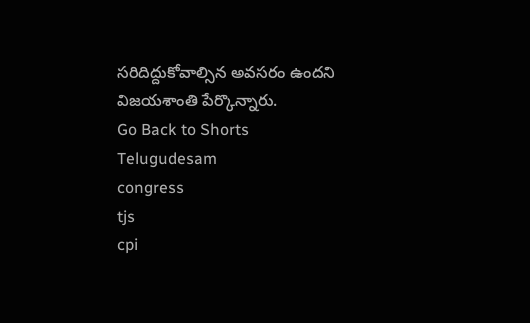సరిదిద్దుకోవాల్సిన అవసరం ఉందని విజయశాంతి పేర్కొన్నారు.
Go Back to Shorts
Telugudesam
congress
tjs
cpi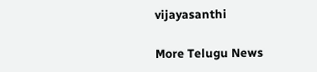vijayasanthi

More Telugu News